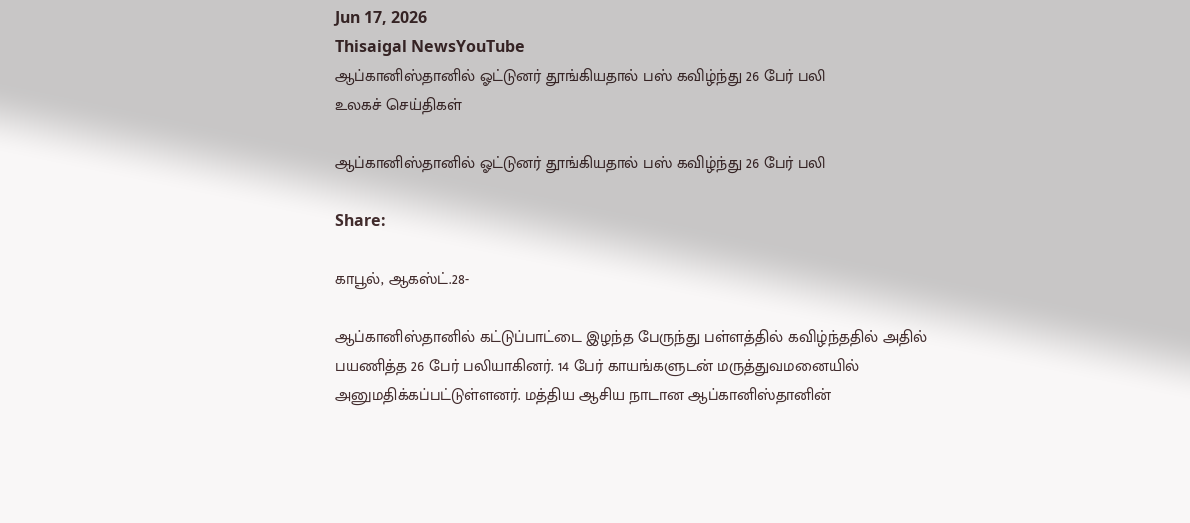Jun 17, 2026
Thisaigal NewsYouTube
ஆப்கானிஸ்தானில் ஓட்டுனர் தூங்கியதால் பஸ் கவிழ்ந்து 26 பேர் பலி
உலகச் செய்திகள்

ஆப்கானிஸ்தானில் ஓட்டுனர் தூங்கியதால் பஸ் கவிழ்ந்து 26 பேர் பலி

Share:

காபூல், ஆகஸ்ட்.28-

ஆப்கானிஸ்தானில் கட்டுப்பாட்டை இழந்த பேருந்து பள்ளத்தில் கவிழ்ந்ததில் அதில் பயணித்த 26 பேர் பலியாகினர். 14 பேர் காயங்களுடன் மருத்துவமனையில் அனுமதிக்கப்பட்டுள்ளனர். மத்திய ஆசிய நாடான ஆப்கானிஸ்தானின்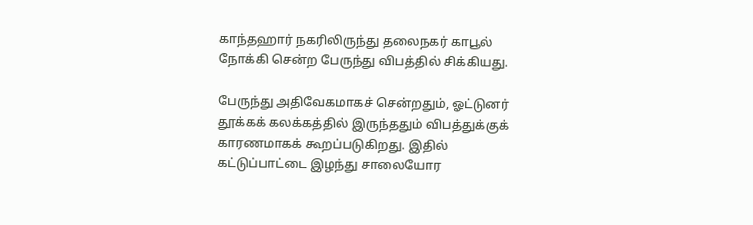காந்தஹார் நகரிலிருந்து தலைநகர் காபூல் நோக்கி சென்ற பேருந்து விபத்தில் சிக்கியது.

பேருந்து அதிவேகமாகச் சென்றதும், ஓட்டுனர் தூக்கக் கலக்கத்தில் இருந்ததும் விபத்துக்குக் காரணமாகக் கூறப்படுகிறது. இதில் கட்டுப்பாட்டை இழந்து சாலையோர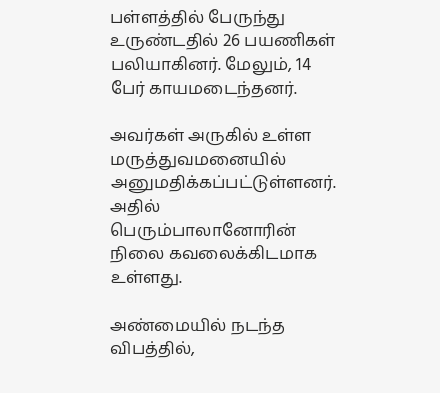பள்ளத்தில் பேருந்து உருண்டதில் 26 பயணிகள் பலியாகினர். மேலும், 14 பேர் காயமடைந்தனர்.

அவர்கள் அருகில் உள்ள மருத்துவமனையில் அனுமதிக்கப்பட்டுள்ளனர். அதில் பெரும்பாலானோரின் நிலை கவலைக்கிடமாக உள்ளது.

அண்மையில் நடந்த விபத்தில்,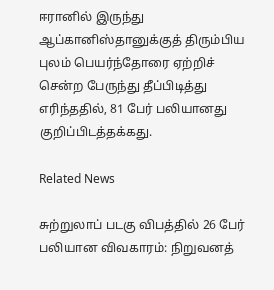ஈரானில் இருந்து ஆப்கானிஸ்தானுக்குத் திரும்பிய புலம் பெயர்ந்தோரை ஏற்றிச் சென்ற பேருந்து தீப்பிடித்து எரிந்ததில், 81 பேர் பலியானது குறிப்பிடத்தக்கது.

Related News

சுற்றுலாப் படகு விபத்தில் 26 பேர் பலியான விவகாரம்: நிறுவனத்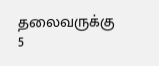தலைவருக்கு 5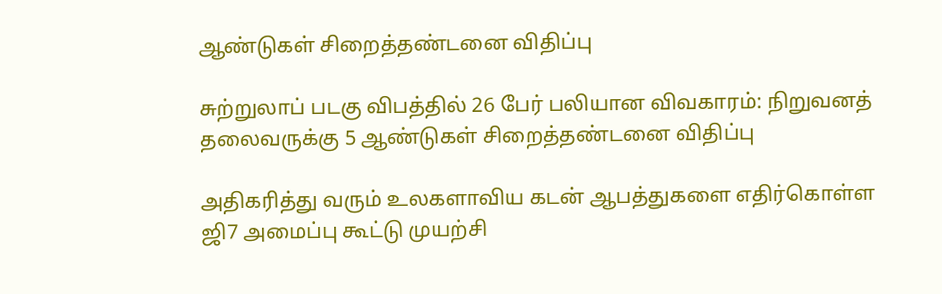ஆண்டுகள் சிறைத்தண்டனை விதிப்பு

சுற்றுலாப் படகு விபத்தில் 26 பேர் பலியான விவகாரம்: நிறுவனத் தலைவருக்கு 5 ஆண்டுகள் சிறைத்தண்டனை விதிப்பு

அதிகரித்து வரும் உலகளாவிய கடன் ஆபத்துகளை எதிர்கொள்ள ஜி7 அமைப்பு கூட்டு முயற்சி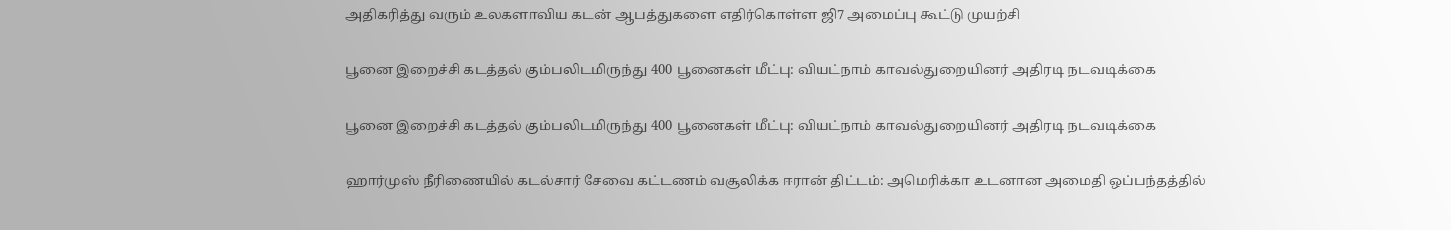அதிகரித்து வரும் உலகளாவிய கடன் ஆபத்துகளை எதிர்கொள்ள ஜி7 அமைப்பு கூட்டு முயற்சி

பூனை இறைச்சி கடத்தல் கும்பலிடமிருந்து 400 பூனைகள் மீட்பு: வியட்நாம் காவல்துறையினர் அதிரடி நடவடிக்கை

பூனை இறைச்சி கடத்தல் கும்பலிடமிருந்து 400 பூனைகள் மீட்பு: வியட்நாம் காவல்துறையினர் அதிரடி நடவடிக்கை

ஹார்முஸ் நீரிணையில் கடல்சார் சேவை கட்டணம் வசூலிக்க ஈரான் திட்டம்: அமெரிக்கா உடனான அமைதி ஒப்பந்தத்தில்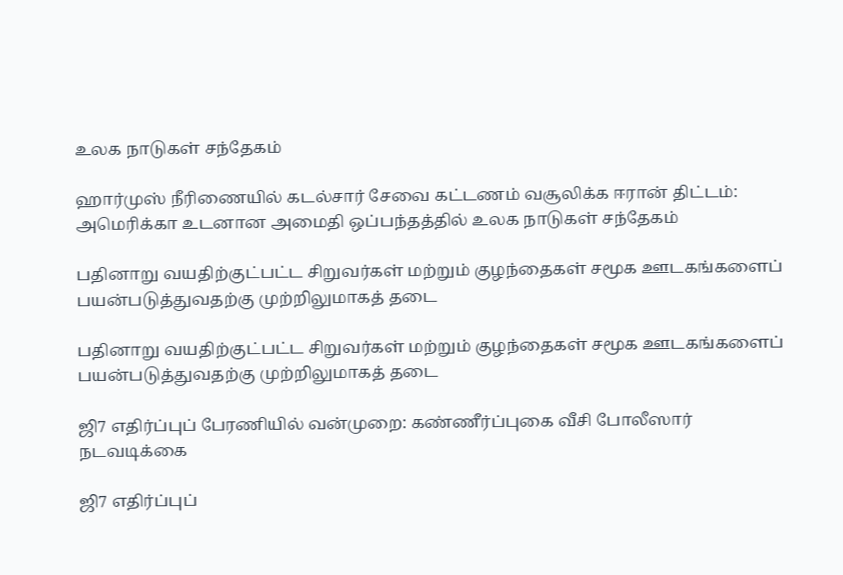உலக நாடுகள் சந்தேகம்

ஹார்முஸ் நீரிணையில் கடல்சார் சேவை கட்டணம் வசூலிக்க ஈரான் திட்டம்: அமெரிக்கா உடனான அமைதி ஒப்பந்தத்தில் உலக நாடுகள் சந்தேகம்

பதினாறு வயதிற்குட்பட்ட சிறுவர்கள் மற்றும் குழந்தைகள் சமூக ஊடகங்களைப் பயன்படுத்துவதற்கு முற்றிலுமாகத் தடை

பதினாறு வயதிற்குட்பட்ட சிறுவர்கள் மற்றும் குழந்தைகள் சமூக ஊடகங்களைப் பயன்படுத்துவதற்கு முற்றிலுமாகத் தடை

ஜி7 எதிர்ப்புப் பேரணியில் வன்முறை: கண்ணீர்ப்புகை வீசி போலீஸார் நடவடிக்கை

ஜி7 எதிர்ப்புப்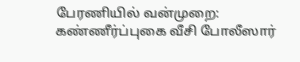பேரணியில் வன்முறை: கண்ணீர்ப்புகை வீசி போலீஸார்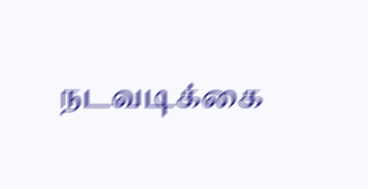நடவடிக்கை